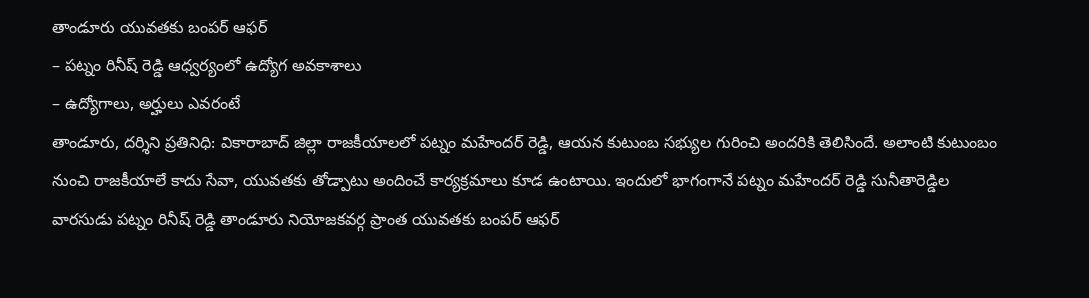తాండూరు యువతకు బంపర్ ఆఫర్
– పట్నం రినీష్ రెడ్డి ఆధ్వర్యంలో ఉద్యోగ అవకాశాలు
– ఉద్యోగాలు, అర్హులు ఎవరంటే
తాండూరు, దర్శిని ప్రతినిధి: వికారాబాద్ జిల్లా రాజకీయాలలో పట్నం మహేందర్ రెడ్డి, ఆయన కుటుంబ సభ్యుల గురించి అందరికి తెలిసిందే. అలాంటి కుటుంబం నుంచి రాజకీయాలే కాదు సేవా, యువతకు తోడ్పాటు అందించే కార్యక్రమాలు కూడ ఉంటాయి. ఇందులో భాగంగానే పట్నం మహేందర్ రెడ్డి సునీతారెడ్డిల వారసుడు పట్నం రినీష్ రెడ్డి తాండూరు నియోజకవర్గ ప్రాంత యువతకు బంపర్ ఆఫర్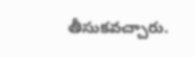తీసుకవచ్చారు.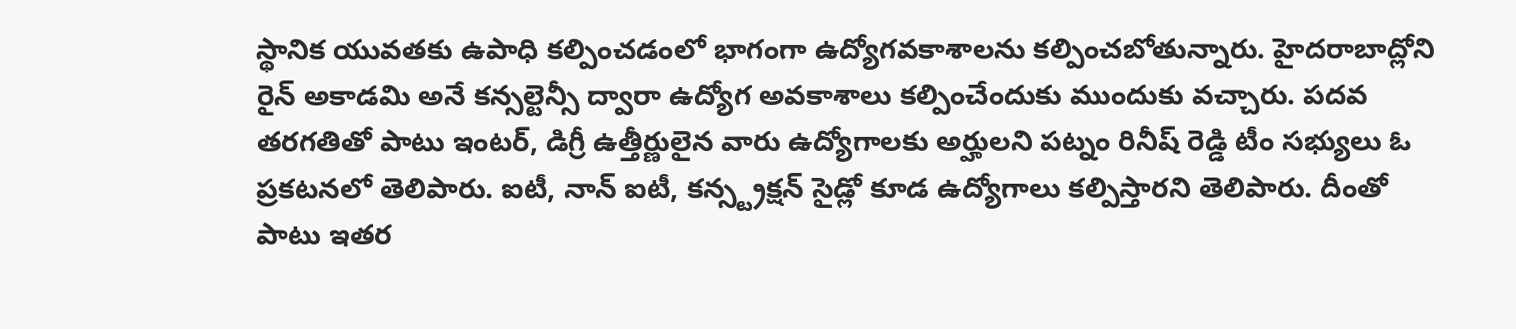స్థానిక యువతకు ఉపాధి కల్పించడంలో భాగంగా ఉద్యోగవకాశాలను కల్పించబోతున్నారు. హైదరాబాద్లోని రైన్ అకాడమి అనే కన్సల్టెన్సీ ద్వారా ఉద్యోగ అవకాశాలు కల్పించేందుకు ముందుకు వచ్చారు. పదవ తరగతితో పాటు ఇంటర్, డిగ్రీ ఉత్తీర్ణులైన వారు ఉద్యోగాలకు అర్హులని పట్నం రినీష్ రెడ్డి టీం సభ్యులు ఓ ప్రకటనలో తెలిపారు. ఐటీ, నాన్ ఐటీ, కన్స్ట్రక్షన్ సైడ్లో కూడ ఉద్యోగాలు కల్పిస్తారని తెలిపారు. దీంతో పాటు ఇతర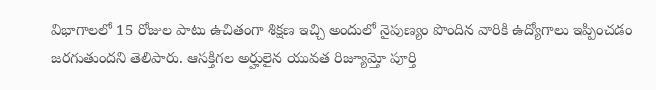విభాగాలలో 15 రోజుల పాటు ఉచితంగా శిక్షణ ఇచ్చి అందులో నైపుణ్యం పొందిన వారికి ఉద్యోగాలు ఇప్పించడం జరగుతుందని తెలిపారు. ఆసక్తిగల అర్హులైన యువత రిజ్యూమ్తో పూర్తి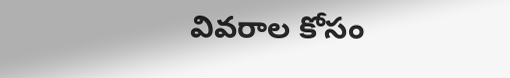వివరాల కోసం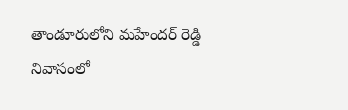తాండూరులోని మహేందర్ రెడ్డి నివాసంలో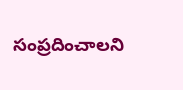సంప్రదించాలని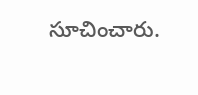సూచించారు.